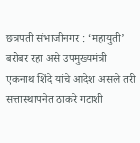छत्रपती संभाजीनगर : ‘महायुती’ बरोबर रहा असे उपमुख्यमंत्री एकनाथ शिंदे यांचे आदेश असले तरी सत्तास्थापनेत ठाकरे गटाशी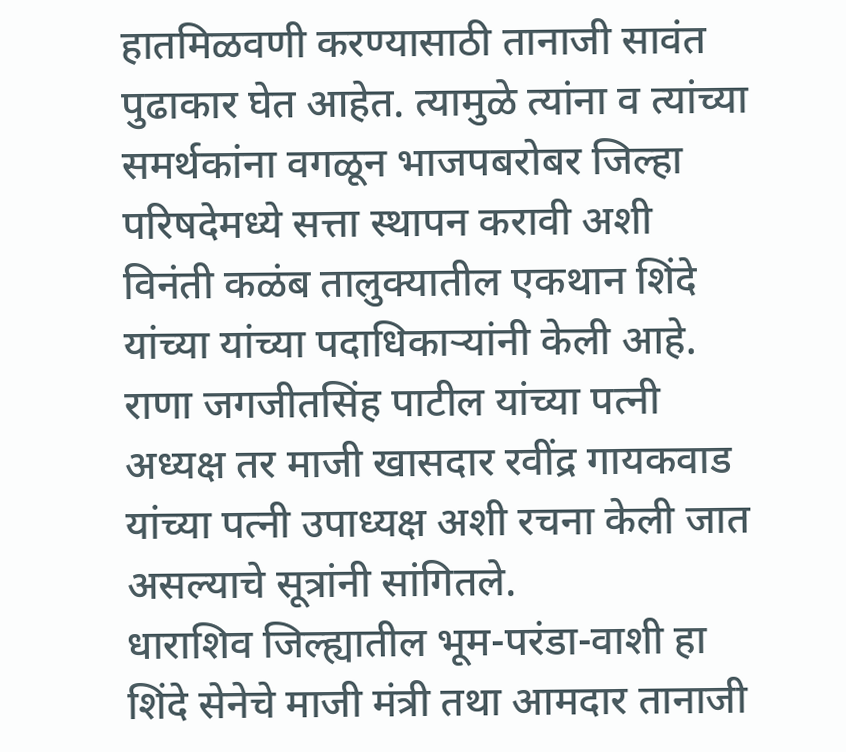हातमिळवणी करण्यासाठी तानाजी सावंत पुढाकार घेत आहेत. त्यामुळे त्यांना व त्यांच्या समर्थकांना वगळून भाजपबरोबर जिल्हा परिषदेमध्ये सत्ता स्थापन करावी अशी विनंती कळंब तालुक्यातील एकथान शिंदे यांच्या यांच्या पदाधिकाऱ्यांनी केली आहे. राणा जगजीतसिंह पाटील यांच्या पत्नी अध्यक्ष तर माजी खासदार रवींद्र गायकवाड यांच्या पत्नी उपाध्यक्ष अशी रचना केली जात असल्याचे सूत्रांनी सांगितले.
धाराशिव जिल्ह्यातील भूम-परंडा-वाशी हा शिंदे सेनेचे माजी मंत्री तथा आमदार तानाजी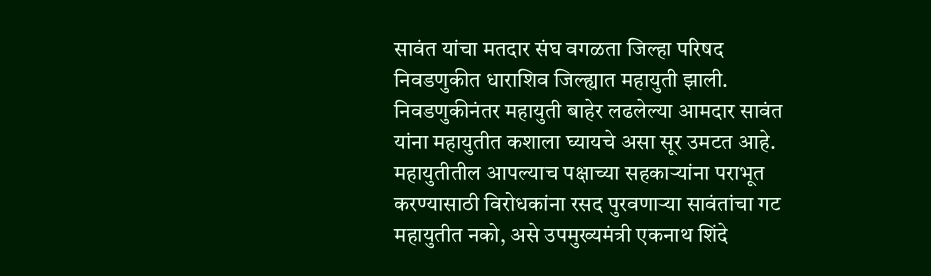सावंत यांचा मतदार संघ वगळता जिल्हा परिषद निवडणुकीत धाराशिव जिल्ह्यात महायुती झाली. निवडणुकीनंतर महायुती बाहेर लढलेल्या आमदार सावंत यांना महायुतीत कशाला घ्यायचे असा सूर उमटत आहे. महायुतीतील आपल्याच पक्षाच्या सहकाऱ्यांना पराभूत करण्यासाठी विरोधकांना रसद पुरवणाऱ्या सावंतांचा गट महायुतीत नको, असे उपमुख्यमंत्री एकनाथ शिंदे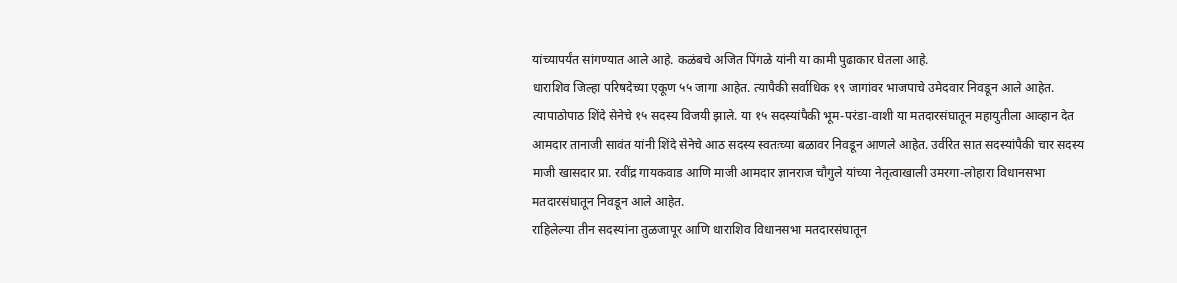यांच्यापर्यंत सांगण्यात आले आहे. कळंबचे अजित पिंगळे यांनी या कामी पुढाकार घेतला आहे.
धाराशिव जिल्हा परिषदेच्या एकूण ५५ जागा आहेत. त्यापैकी सर्वाधिक १९ जागांवर भाजपाचे उमेदवार निवडून आले आहेत. त्यापाठोपाठ शिंदे सेनेचे १५ सदस्य विजयी झाले. या १५ सदस्यांपैकी भूम-परंडा-वाशी या मतदारसंघातून महायुतीला आव्हान देत आमदार तानाजी सावंत यांनी शिंदे सेनेचे आठ सदस्य स्वतःच्या बळावर निवडून आणले आहेत. उर्वरित सात सदस्यांपैकी चार सदस्य माजी खासदार प्रा. रवींद्र गायकवाड आणि माजी आमदार ज्ञानराज चौगुले यांच्या नेतृत्वाखाली उमरगा-लोहारा विधानसभा मतदारसंघातून निवडून आले आहेत.
राहिलेल्या तीन सदस्यांना तुळजापूर आणि धाराशिव विधानसभा मतदारसंघातून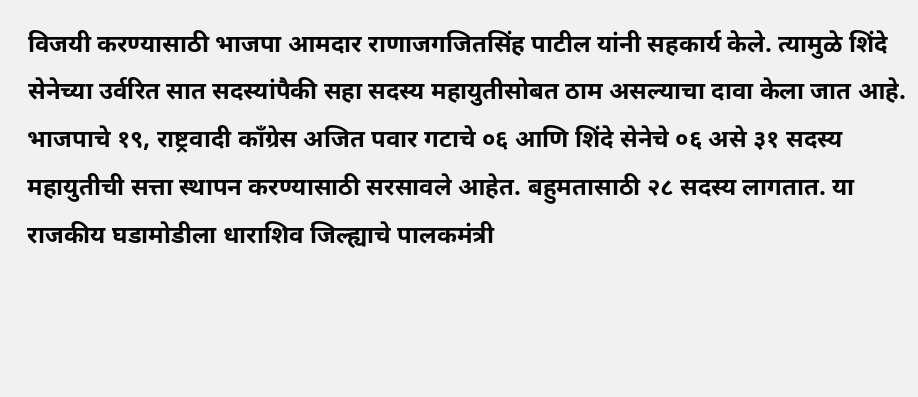विजयी करण्यासाठी भाजपा आमदार राणाजगजितसिंह पाटील यांनी सहकार्य केले. त्यामुळे शिंदे सेनेच्या उर्वरित सात सदस्यांपैकी सहा सदस्य महायुतीसोबत ठाम असल्याचा दावा केला जात आहे. भाजपाचे १९, राष्ट्रवादी काँग्रेस अजित पवार गटाचे ०६ आणि शिंदे सेनेचे ०६ असे ३१ सदस्य महायुतीची सत्ता स्थापन करण्यासाठी सरसावले आहेत. बहुमतासाठी २८ सदस्य लागतात. या राजकीय घडामोडीला धाराशिव जिल्ह्याचे पालकमंत्री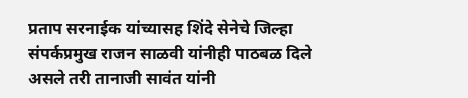प्रताप सरनाईक यांच्यासह शिंदे सेनेचे जिल्हा संपर्कप्रमुख राजन साळवी यांनीही पाठबळ दिले असले तरी तानाजी सावंत यांनी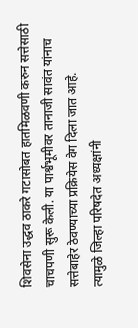शिवसेना उद्धव ठाकरे गटासोबत हातमिळवणी करुन सत्तेसाठी चाचपणी सुरू केली. या पार्श्वभूमीवर तानाजी सावंत यांनाच सत्तेबाहेर ठेवण्याच्या प्रक्रियेस वेग दिला जात आहे.
त्यामुळे जिल्हा परिषदेत अध्यक्षांनी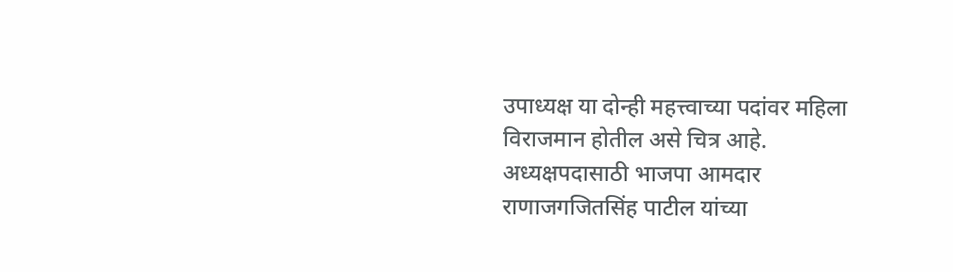उपाध्यक्ष या दोन्ही महत्त्वाच्या पदांवर महिला विराजमान होतील असे चित्र आहे. अध्यक्षपदासाठी भाजपा आमदार राणाजगजितसिंह पाटील यांच्या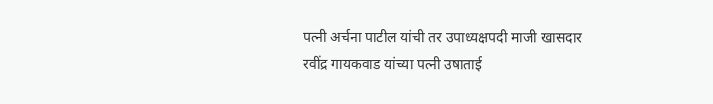पत्नी अर्चना पाटील यांची तर उपाध्यक्षपदी माजी खासदार रवींद्र गायकवाड यांच्या पत्नी उषाताई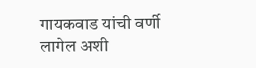गायकवाड यांची वर्णी लागेल अशी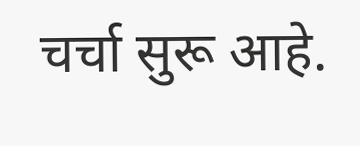चर्चा सुरू आहे.